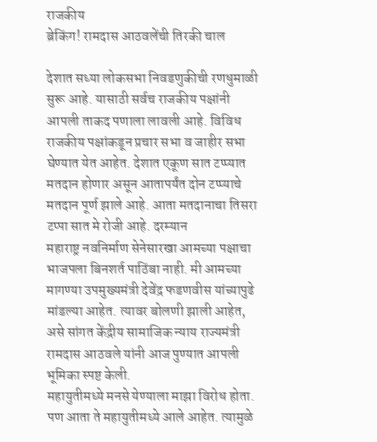राजकीय
ब्रेकिंग! रामदास आठवलेंची तिरकी चाल

देशात सध्या लोकसभा निवडणुकीची रणधुमाळी सुरू आहे. यासाठी सर्वच राजकीय पक्षांनी आपली ताकद पणाला लावली आहे. विविध राजकीय पक्षांकडून प्रचार सभा व जाहीर सभा घेण्यात येत आहेत. देशात एकूण सात टप्प्यात मतदान होणार असून आतापर्यंत दोन टप्प्याचे मतदान पूर्ण झाले आहे. आता मतदानाचा तिसरा टप्पा सात मे रोजी आहे. दरम्यान
महाराष्ट्र नवनिर्माण सेनेसारखा आमच्या पक्षाचा भाजपला बिनशर्त पाठिंबा नाही. मी आमच्या मागण्या उपमुख्यमंत्री देवेंद्र फडणवीस यांच्यापुढे मांडल्या आहेत. त्यावर बोलणी झाली आहेत, असे सांगत केंद्रीय सामाजिक न्याय राज्यमंत्री रामदास आठवले यांनी आज पुण्यात आपली भूमिका स्पष्ट केली.
महायुतीमध्ये मनसे येण्याला माझा विरोध होता. पण आता ते महायुतीमध्ये आले आहेत. त्यामुळे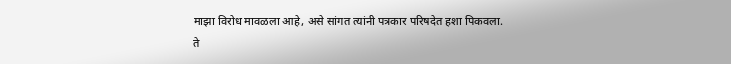माझा विरोध मावळला आहे, असे सांगत त्यांनी पत्रकार परिषदेत हशा पिकवला.
ते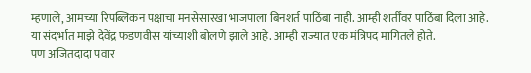म्हणाले, आमच्या रिपब्लिकन पक्षाचा मनसेसारखा भाजपाला बिनशर्त पाठिंबा नाही. आम्ही शर्तींवर पाठिंबा दिला आहे. या संदर्भात माझे देवेंद्र फडणवीस यांच्याशी बोलणे झाले आहे. आम्ही राज्यात एक मंत्रिपद मागितले होते.
पण अजितदादा पवार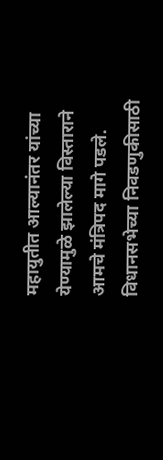महायुतीत आल्यानंतर यांच्या येण्यामुळे झालेल्या विस्ताराने आमचे मंत्रिपद मागे पडले. विधानसभेच्या निवडणुकीसाठी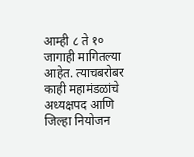आम्ही ८ ते १० जागाही मागितल्या आहेत. त्याचबरोबर काही महामंडळांचे अध्यक्षपद आणि जिल्हा नियोजन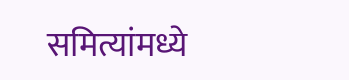समित्यांमध्ये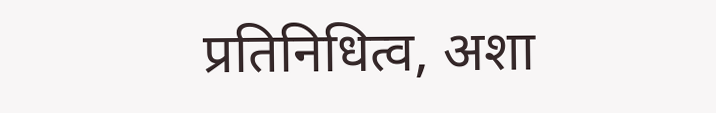प्रतिनिधित्व, अशा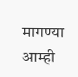मागण्या आम्ही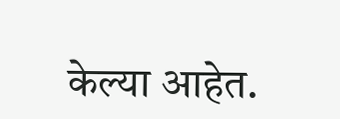केल्या आहेत.